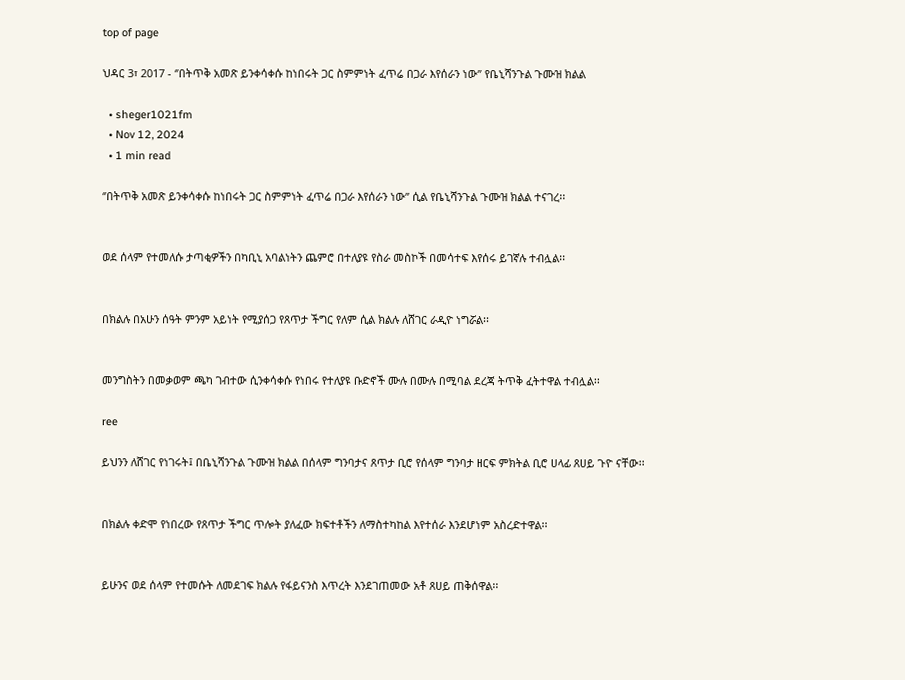top of page

ህዳር 3፣ 2017 - ‘’በትጥቅ አመጽ ይንቀሳቀሱ ከነበሩት ጋር ስምምነት ፈጥሬ በጋራ እየሰራን ነው’’ የቤኒሻንጉል ጉሙዝ ክልል

  • sheger1021fm
  • Nov 12, 2024
  • 1 min read

‘’በትጥቅ አመጽ ይንቀሳቀሱ ከነበሩት ጋር ስምምነት ፈጥሬ በጋራ እየሰራን ነው’’ ሲል የቤኒሻንጉል ጉሙዝ ክልል ተናገረ፡፡


ወደ ሰላም የተመለሱ ታጣቂዎችን በካቢኒ አባልነትን ጨምሮ በተለያዩ የስራ መስኮች በመሳተፍ እየሰሩ ይገኛሉ ተብሏል፡፡


በክልሉ በአሁን ሰዓት ምንም አይነት የሚያሰጋ የጸጥታ ችግር የለም ሲል ክልሉ ለሸገር ራዲዮ ነግሯል፡፡


መንግስትን በመቃወም ጫካ ገብተው ሲንቀሳቀሱ የነበሩ የተለያዩ ቡድኖች ሙሉ በሙሉ በሚባል ደረጃ ትጥቅ ፈትተዋል ተብሏል፡፡

ree

ይህንን ለሸገር የነገሩት፤ በቤኒሻንጉል ጉሙዝ ክልል በሰላም ግንባታና ጸጥታ ቢሮ የሰላም ግንባታ ዘርፍ ምክትል ቢሮ ሀላፊ ጸሀይ ጉዮ ናቸው፡፡


በክልሉ ቀድሞ የነበረው የጸጥታ ችግር ጥሎት ያለፈው ክፍተቶችን ለማስተካከል እየተሰራ እንደሆነም አስረድተዋል፡፡


ይሁንና ወደ ሰላም የተመሱት ለመደገፍ ክልሉ የፋይናንስ እጥረት እንደገጠመው አቶ ጸሀይ ጠቅሰዋል፡፡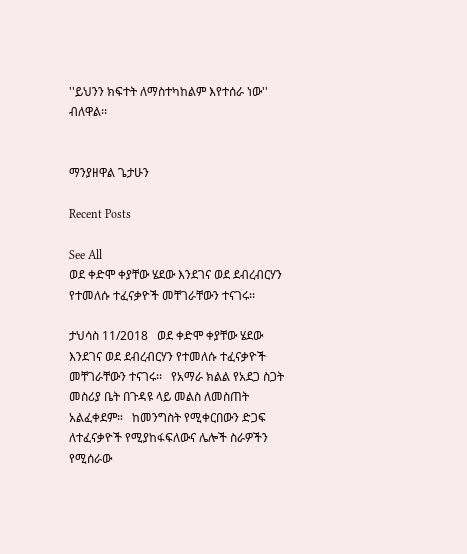''ይህንን ክፍተት ለማስተካከልም እየተሰራ ነው'' ብለዋል፡፡


ማንያዘዋል ጌታሁን

Recent Posts

See All
ወደ ቀድሞ ቀያቸው ሄደው እንደገና ወደ ደብረብርሃን የተመለሱ ተፈናቃዮች መቸገራቸውን ተናገሩ፡፡

ታህሳስ 11/2018   ወደ ቀድሞ ቀያቸው ሄደው እንደገና ወደ ደብረብርሃን የተመለሱ ተፈናቃዮች መቸገራቸውን ተናገሩ፡፡   የአማራ ክልል የአደጋ ስጋት መስሪያ ቤት በጉዳዩ ላይ መልስ ለመስጠት አልፈቀደም።   ከመንግስት የሚቀርበውን ድጋፍ ለተፈናቃዮች የሚያከፋፍለውና ሌሎች ስራዎችን የሚሰራው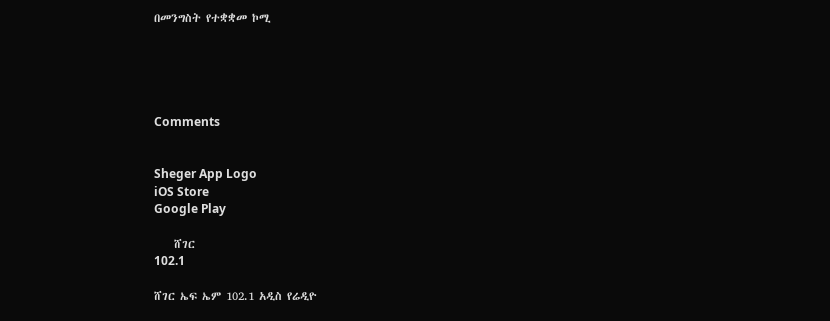በመንግስት የተቋቋመ ኮሚ





Comments


Sheger App Logo
iOS Store
Google Play

    ሸገር
102.1

ሸገር ኤፍ ኤም 102.1 አዲስ የሬዲዮ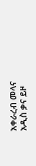አቀራረብ መላና አዲስ ቃና ይዞ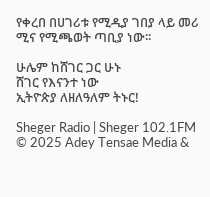የቀረበ በሀገሪቱ የሚዲያ ገበያ ላይ መሪ ሚና የሚጫወት ጣቢያ ነው፡፡

ሁሌም ከሸገር ጋር ሁኑ
ሸገር የእናንተ ነው
ኢትዮጵያ ለዘለዓለም ትኑር!

Sheger Radio | Sheger 102.1FM  © 2025 Adey Tensae Media &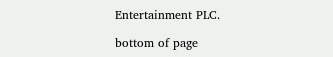Entertainment PLC.

bottom of page